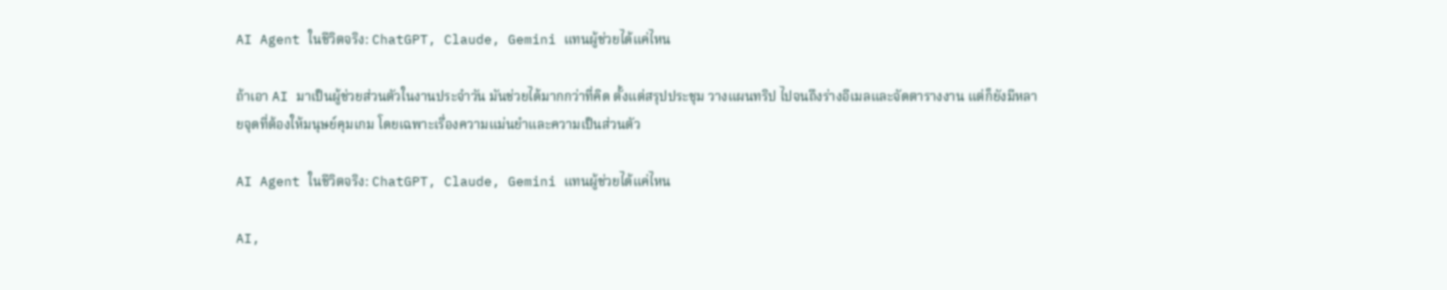AI Agent ในชีวิตจริง: ChatGPT, Claude, Gemini แทนผู้ช่วยได้แค่ไหน

ถ้าเอา AI มาเป็นผู้ช่วยส่วนตัวในงานประจำวัน มันช่วยได้มากกว่าที่คิด ตั้งแต่สรุปประชุม วางแผนทริป ไปจนถึงร่างอีเมลและจัดตารางงาน แต่ก็ยังมีหลายจุดที่ต้องให้มนุษย์คุมเกม โดยเฉพาะเรื่องความแม่นยำและความเป็นส่วนตัว

AI Agent ในชีวิตจริง: ChatGPT, Claude, Gemini แทนผู้ช่วยได้แค่ไหน

AI,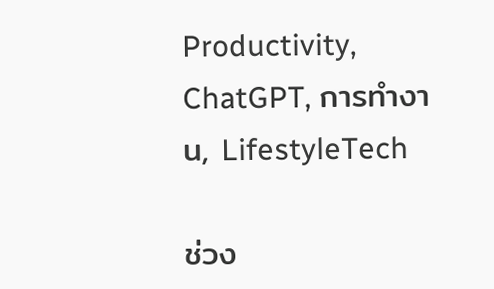Productivity, ChatGPT, การทำงาน, LifestyleTech

ช่วง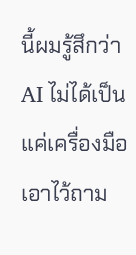นี้ผมรู้สึกว่า AI ไม่ได้เป็นแค่เครื่องมือเอาไว้ถาม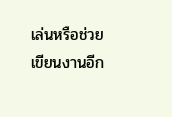เล่นหรือช่วยเขียนงานอีก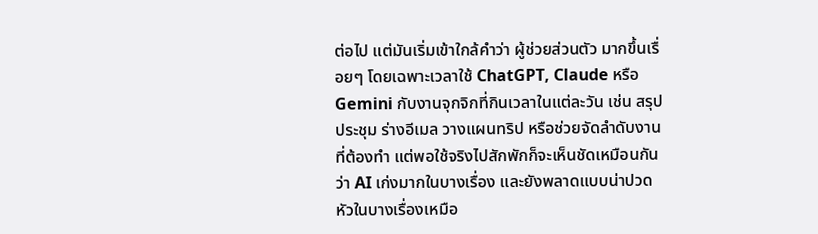ต่อไป แต่มันเริ่มเข้าใกล้คำว่า ผู้ช่วยส่วนตัว มากขึ้นเรื่อยๆ โดยเฉพาะเวลาใช้ ChatGPT, Claude หรือ Gemini กับงานจุกจิกที่กินเวลาในแต่ละวัน เช่น สรุปประชุม ร่างอีเมล วางแผนทริป หรือช่วยจัดลำดับงานที่ต้องทำ แต่พอใช้จริงไปสักพักก็จะเห็นชัดเหมือนกันว่า AI เก่งมากในบางเรื่อง และยังพลาดแบบน่าปวดหัวในบางเรื่องเหมือ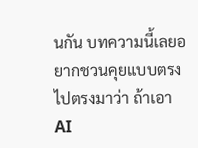นกัน บทความนี้เลยอยากชวนคุยแบบตรงไปตรงมาว่า ถ้าเอา AI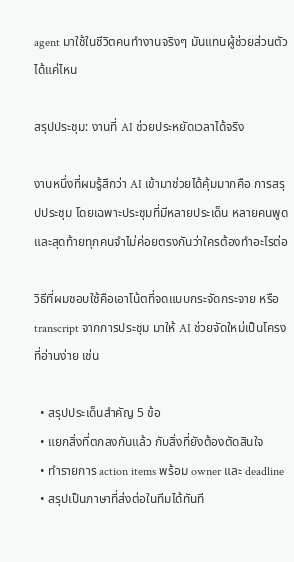agent มาใช้ในชีวิตคนทำงานจริงๆ มันแทนผู้ช่วยส่วนตัวได้แค่ไหน

สรุปประชุม: งานที่ AI ช่วยประหยัดเวลาได้จริง

งานหนึ่งที่ผมรู้สึกว่า AI เข้ามาช่วยได้คุ้มมากคือ การสรุปประชุม โดยเฉพาะประชุมที่มีหลายประเด็น หลายคนพูด และสุดท้ายทุกคนจำไม่ค่อยตรงกันว่าใครต้องทำอะไรต่อ

วิธีที่ผมชอบใช้คือเอาโน้ตที่จดแบบกระจัดกระจาย หรือ transcript จากการประชุม มาให้ AI ช่วยจัดใหม่เป็นโครงที่อ่านง่าย เช่น

  • สรุปประเด็นสำคัญ 5 ข้อ
  • แยกสิ่งที่ตกลงกันแล้ว กับสิ่งที่ยังต้องตัดสินใจ
  • ทำรายการ action items พร้อม owner และ deadline
  • สรุปเป็นภาษาที่ส่งต่อในทีมได้ทันที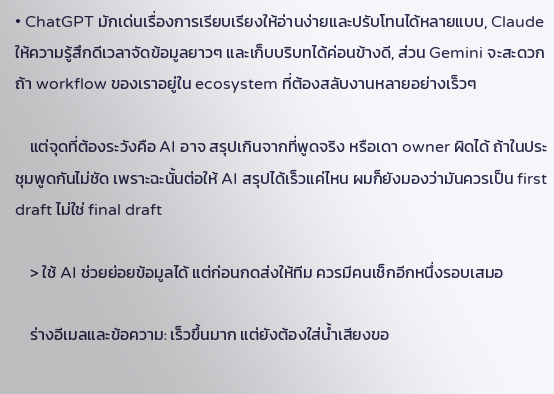• ChatGPT มักเด่นเรื่องการเรียบเรียงให้อ่านง่ายและปรับโทนได้หลายแบบ, Claude ให้ความรู้สึกดีเวลาจัดข้อมูลยาวๆ และเก็บบริบทได้ค่อนข้างดี, ส่วน Gemini จะสะดวกถ้า workflow ของเราอยู่ใน ecosystem ที่ต้องสลับงานหลายอย่างเร็วๆ

    แต่จุดที่ต้องระวังคือ AI อาจ สรุปเกินจากที่พูดจริง หรือเดา owner ผิดได้ ถ้าในประชุมพูดกันไม่ชัด เพราะฉะนั้นต่อให้ AI สรุปได้เร็วแค่ไหน ผมก็ยังมองว่ามันควรเป็น first draft ไม่ใช่ final draft

    > ใช้ AI ช่วยย่อยข้อมูลได้ แต่ก่อนกดส่งให้ทีม ควรมีคนเช็กอีกหนึ่งรอบเสมอ

    ร่างอีเมลและข้อความ: เร็วขึ้นมาก แต่ยังต้องใส่น้ำเสียงขอ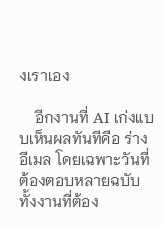งเราเอง

    อีกงานที่ AI เก่งแบบเห็นผลทันทีคือ ร่างอีเมล โดยเฉพาะวันที่ต้องตอบหลายฉบับ ทั้งงานที่ต้อง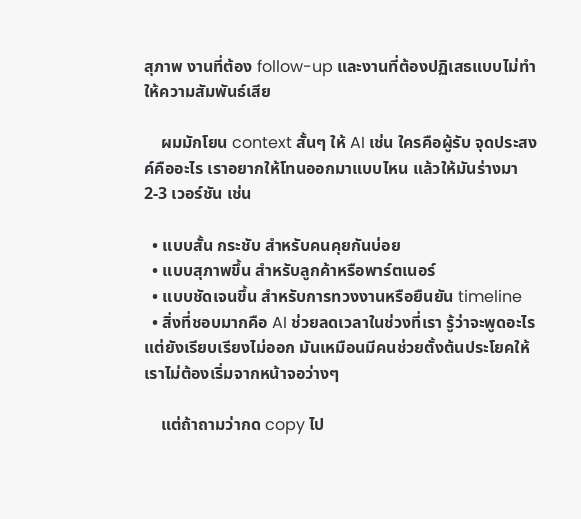สุภาพ งานที่ต้อง follow-up และงานที่ต้องปฏิเสธแบบไม่ทำให้ความสัมพันธ์เสีย

    ผมมักโยน context สั้นๆ ให้ AI เช่น ใครคือผู้รับ จุดประสงค์คืออะไร เราอยากให้โทนออกมาแบบไหน แล้วให้มันร่างมา 2-3 เวอร์ชัน เช่น

  • แบบสั้น กระชับ สำหรับคนคุยกันบ่อย
  • แบบสุภาพขึ้น สำหรับลูกค้าหรือพาร์ตเนอร์
  • แบบชัดเจนขึ้น สำหรับการทวงงานหรือยืนยัน timeline
  • สิ่งที่ชอบมากคือ AI ช่วยลดเวลาในช่วงที่เรา รู้ว่าจะพูดอะไร แต่ยังเรียบเรียงไม่ออก มันเหมือนมีคนช่วยตั้งต้นประโยคให้ เราไม่ต้องเริ่มจากหน้าจอว่างๆ

    แต่ถ้าถามว่ากด copy ไป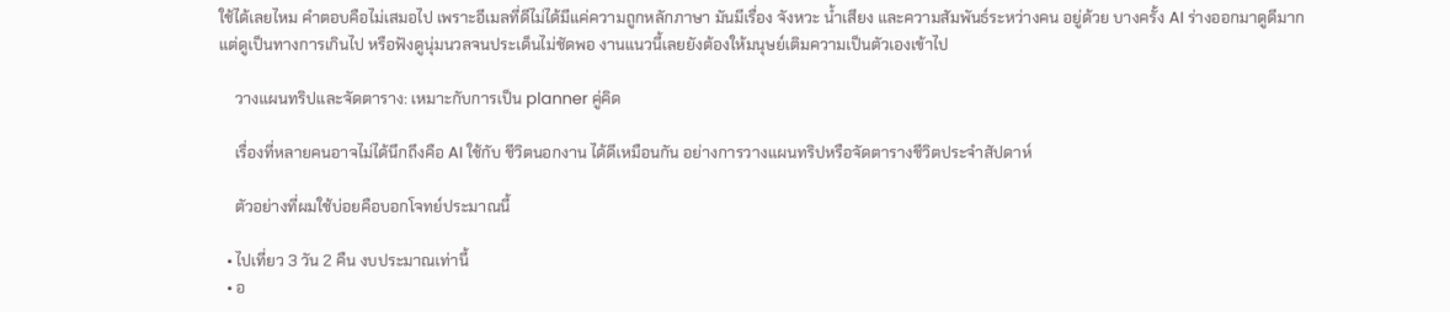ใช้ได้เลยไหม คำตอบคือไม่เสมอไป เพราะอีเมลที่ดีไม่ได้มีแค่ความถูกหลักภาษา มันมีเรื่อง จังหวะ น้ำเสียง และความสัมพันธ์ระหว่างคน อยู่ด้วย บางครั้ง AI ร่างออกมาดูดีมาก แต่ดูเป็นทางการเกินไป หรือฟังดูนุ่มนวลจนประเด็นไม่ชัดพอ งานแนวนี้เลยยังต้องให้มนุษย์เติมความเป็นตัวเองเข้าไป

    วางแผนทริปและจัดตาราง: เหมาะกับการเป็น planner คู่คิด

    เรื่องที่หลายคนอาจไม่ได้นึกถึงคือ AI ใช้กับ ชีวิตนอกงาน ได้ดีเหมือนกัน อย่างการวางแผนทริปหรือจัดตารางชีวิตประจำสัปดาห์

    ตัวอย่างที่ผมใช้บ่อยคือบอกโจทย์ประมาณนี้

  • ไปเที่ยว 3 วัน 2 คืน งบประมาณเท่านี้
  • อ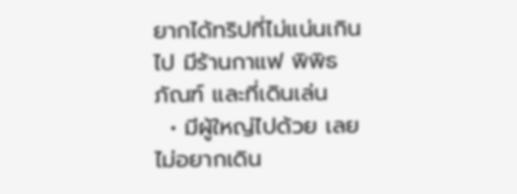ยากได้ทริปที่ไม่แน่นเกินไป มีร้านกาแฟ พิพิธภัณฑ์ และที่เดินเล่น
  • มีผู้ใหญ่ไปด้วย เลยไม่อยากเดิน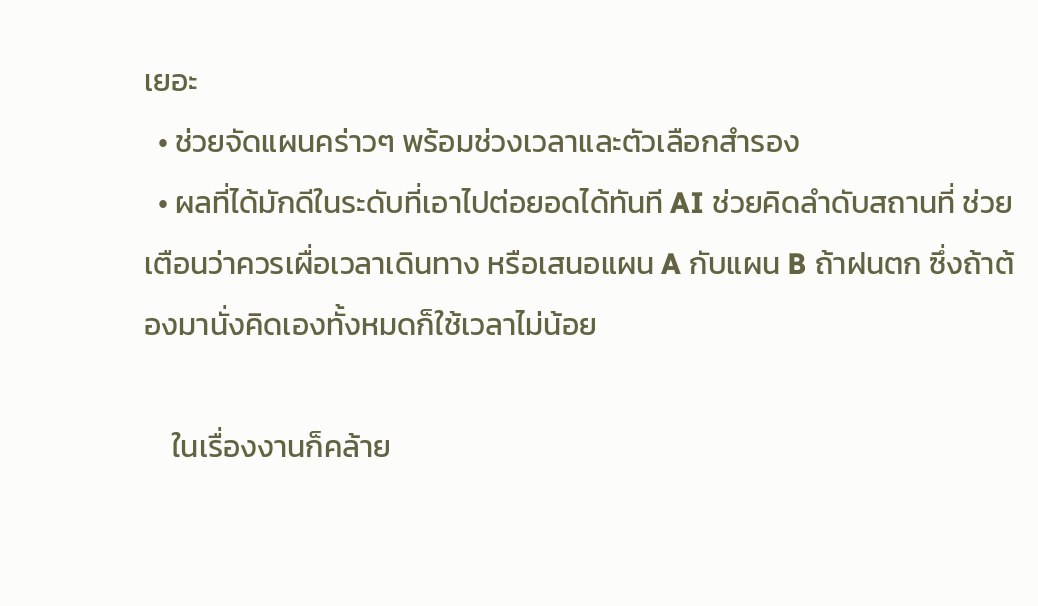เยอะ
  • ช่วยจัดแผนคร่าวๆ พร้อมช่วงเวลาและตัวเลือกสำรอง
  • ผลที่ได้มักดีในระดับที่เอาไปต่อยอดได้ทันที AI ช่วยคิดลำดับสถานที่ ช่วยเตือนว่าควรเผื่อเวลาเดินทาง หรือเสนอแผน A กับแผน B ถ้าฝนตก ซึ่งถ้าต้องมานั่งคิดเองทั้งหมดก็ใช้เวลาไม่น้อย

    ในเรื่องงานก็คล้าย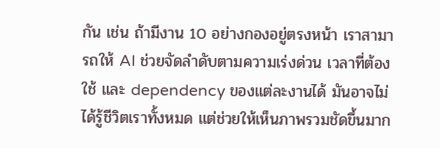กัน เช่น ถ้ามีงาน 10 อย่างกองอยู่ตรงหน้า เราสามารถให้ AI ช่วยจัดลำดับตามความเร่งด่วน เวลาที่ต้องใช้ และ dependency ของแต่ละงานได้ มันอาจไม่ได้รู้ชีวิตเราทั้งหมด แต่ช่วยให้เห็นภาพรวมชัดขึ้นมาก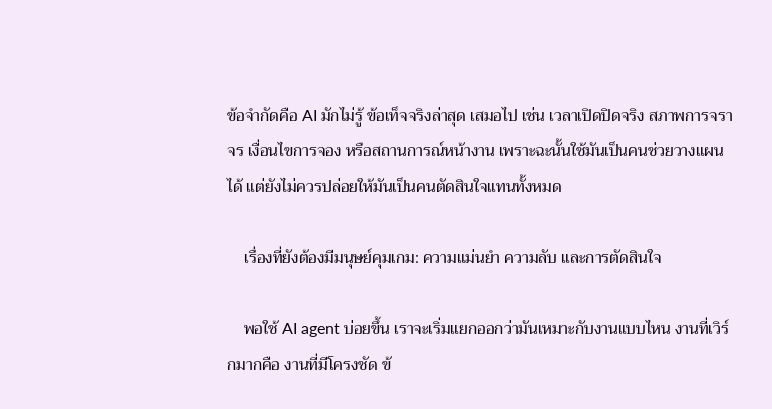ข้อจำกัดคือ AI มักไม่รู้ ข้อเท็จจริงล่าสุด เสมอไป เช่น เวลาเปิดปิดจริง สภาพการจราจร เงื่อนไขการจอง หรือสถานการณ์หน้างาน เพราะฉะนั้นใช้มันเป็นคนช่วยวางแผนได้ แต่ยังไม่ควรปล่อยให้มันเป็นคนตัดสินใจแทนทั้งหมด

    เรื่องที่ยังต้องมีมนุษย์คุมเกม: ความแม่นยำ ความลับ และการตัดสินใจ

    พอใช้ AI agent บ่อยขึ้น เราจะเริ่มแยกออกว่ามันเหมาะกับงานแบบไหน งานที่เวิร์กมากคือ งานที่มีโครงชัด ข้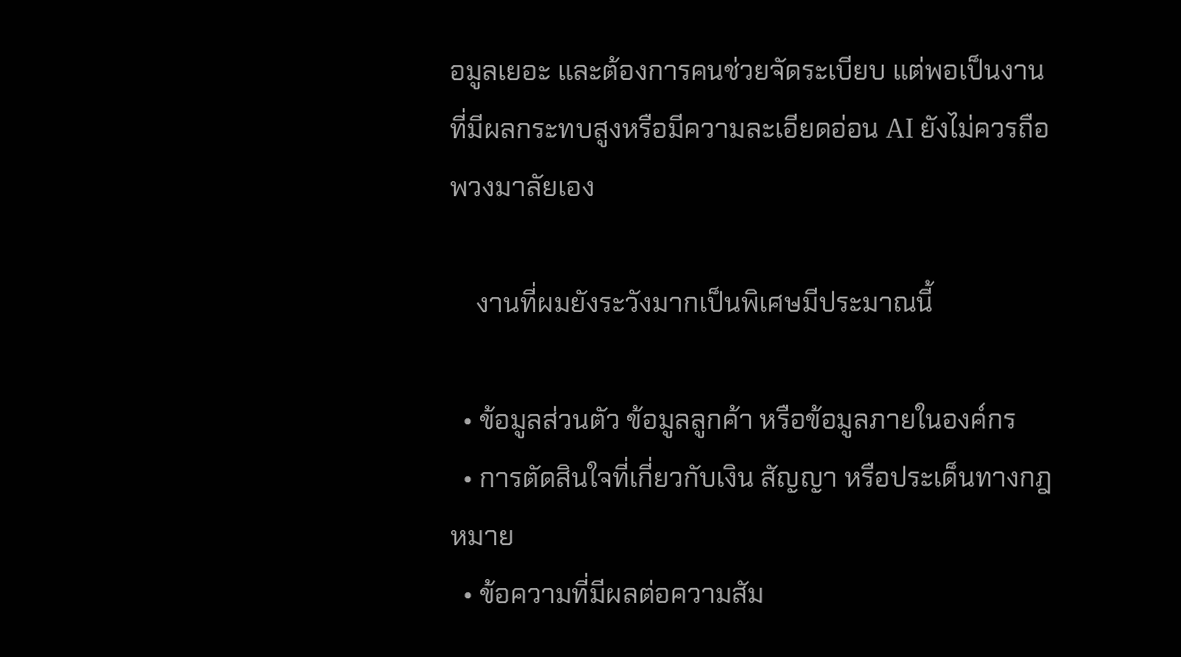อมูลเยอะ และต้องการคนช่วยจัดระเบียบ แต่พอเป็นงานที่มีผลกระทบสูงหรือมีความละเอียดอ่อน AI ยังไม่ควรถือพวงมาลัยเอง

    งานที่ผมยังระวังมากเป็นพิเศษมีประมาณนี้

  • ข้อมูลส่วนตัว ข้อมูลลูกค้า หรือข้อมูลภายในองค์กร
  • การตัดสินใจที่เกี่ยวกับเงิน สัญญา หรือประเด็นทางกฎหมาย
  • ข้อความที่มีผลต่อความสัม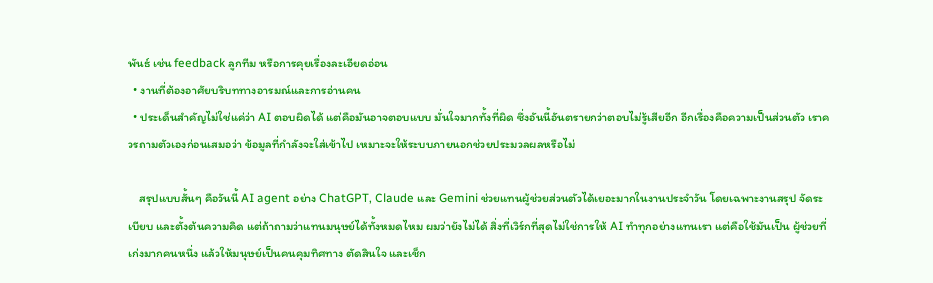พันธ์ เช่น feedback ลูกทีม หรือการคุยเรื่องละเอียดอ่อน
  • งานที่ต้องอาศัยบริบททางอารมณ์และการอ่านคน
  • ประเด็นสำคัญไม่ใช่แค่ว่า AI ตอบผิดได้ แต่คือมันอาจตอบแบบ มั่นใจมากทั้งที่ผิด ซึ่งอันนี้อันตรายกว่าตอบไม่รู้เสียอีก อีกเรื่องคือความเป็นส่วนตัว เราควรถามตัวเองก่อนเสมอว่า ข้อมูลที่กำลังจะใส่เข้าไป เหมาะจะให้ระบบภายนอกช่วยประมวลผลหรือไม่

    สรุปแบบสั้นๆ คือวันนี้ AI agent อย่าง ChatGPT, Claude และ Gemini ช่วยแทนผู้ช่วยส่วนตัวได้เยอะมากในงานประจำวัน โดยเฉพาะงานสรุป จัดระเบียบ และตั้งต้นความคิด แต่ถ้าถามว่าแทนมนุษย์ได้ทั้งหมดไหม ผมว่ายังไม่ได้ สิ่งที่เวิร์กที่สุดไม่ใช่การให้ AI ทำทุกอย่างแทนเรา แต่คือใช้มันเป็น ผู้ช่วยที่เก่งมากคนหนึ่ง แล้วให้มนุษย์เป็นคนคุมทิศทาง ตัดสินใจ และเช็ก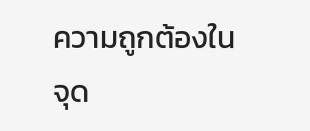ความถูกต้องในจุด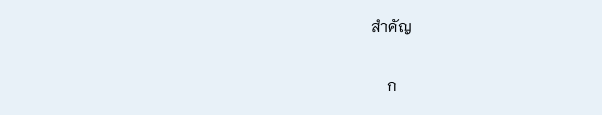สำคัญ

    ก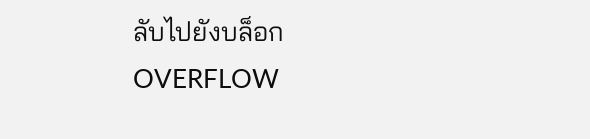ลับไปยังบล็อก OVERFLOW